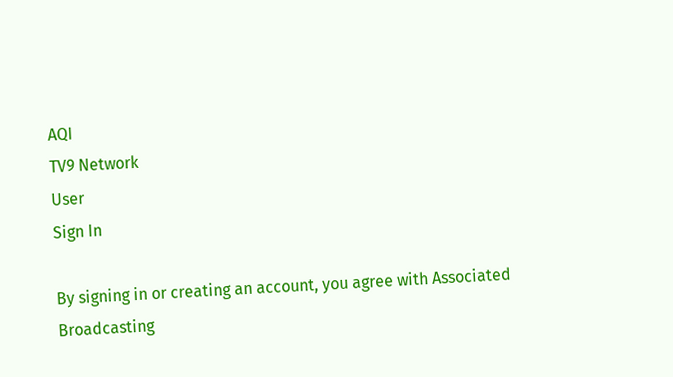AQI
TV9 Network
User
Sign In

By signing in or creating an account, you agree with Associated Broadcasting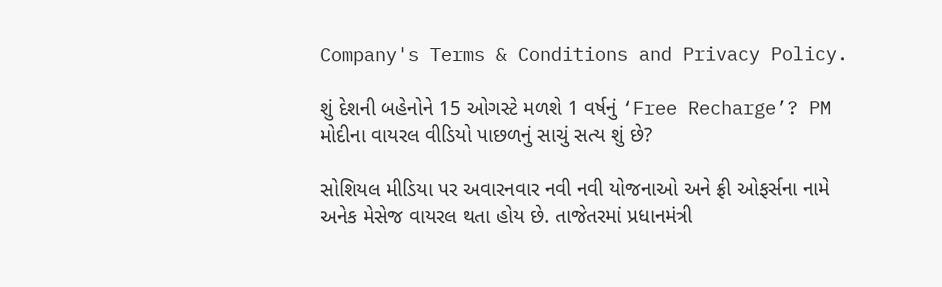Company's Terms & Conditions and Privacy Policy.

શું દેશની બહેનોને 15 ઓગસ્ટે મળશે 1 વર્ષનું ‘Free Recharge’? PM મોદીના વાયરલ વીડિયો પાછળનું સાચું સત્ય શું છે?

સોશિયલ મીડિયા પર અવારનવાર નવી નવી યોજનાઓ અને ફ્રી ઓફર્સના નામે અનેક મેસેજ વાયરલ થતા હોય છે. તાજેતરમાં પ્રધાનમંત્રી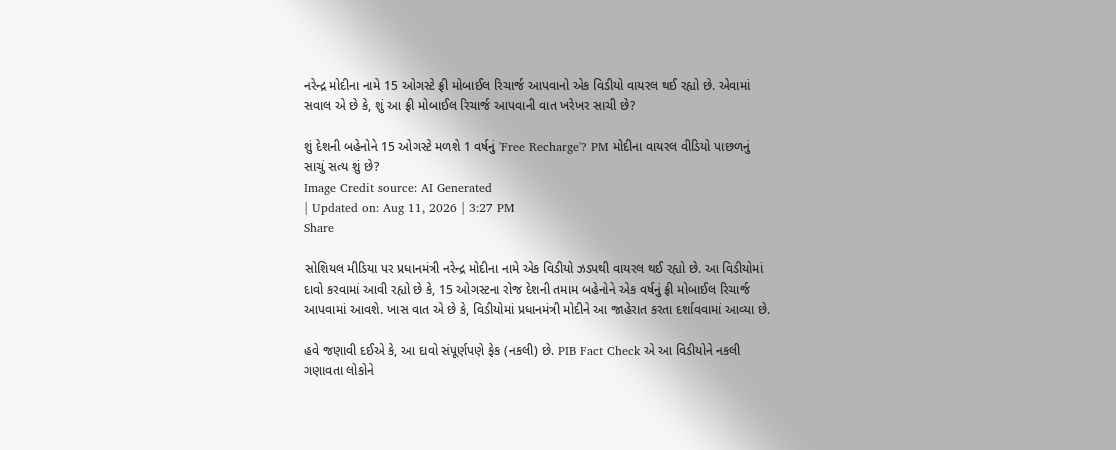નરેન્દ્ર મોદીના નામે 15 ઓગસ્ટે ફ્રી મોબાઈલ રિચાર્જ આપવાનો એક વિડીયો વાયરલ થઈ રહ્યો છે. એવામાં સવાલ એ છે કે, શું આ ફ્રી મોબાઈલ રિચાર્જ આપવાની વાત ખરેખર સાચી છે?

શું દેશની બહેનોને 15 ઓગસ્ટે મળશે 1 વર્ષનું 'Free Recharge'? PM મોદીના વાયરલ વીડિયો પાછળનું સાચું સત્ય શું છે?
Image Credit source: AI Generated
| Updated on: Aug 11, 2026 | 3:27 PM
Share

સોશિયલ મીડિયા પર પ્રધાનમંત્રી નરેન્દ્ર મોદીના નામે એક વિડીયો ઝડપથી વાયરલ થઈ રહ્યો છે. આ વિડીયોમાં દાવો કરવામાં આવી રહ્યો છે કે, 15 ઓગસ્ટના રોજ દેશની તમામ બહેનોને એક વર્ષનું ફ્રી મોબાઈલ રિચાર્જ આપવામાં આવશે. ખાસ વાત એ છે કે, વિડીયોમાં પ્રધાનમંત્રી મોદીને આ જાહેરાત કરતા દર્શાવવામાં આવ્યા છે.

હવે જણાવી દઈએ કે, આ દાવો સંપૂર્ણપણે ફેક (નકલી) છે. PIB Fact Check એ આ વિડીયોને નકલી ગણાવતા લોકોને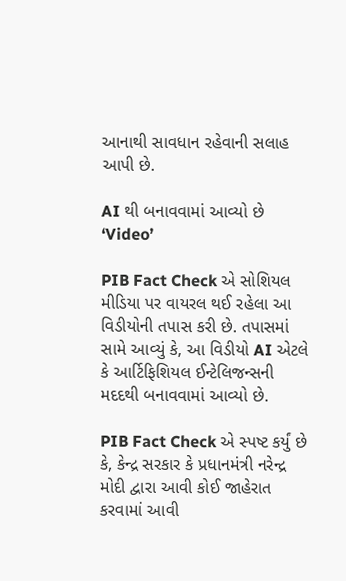આનાથી સાવધાન રહેવાની સલાહ આપી છે.

AI થી બનાવવામાં આવ્યો છે ‘Video’

PIB Fact Check એ સોશિયલ મીડિયા પર વાયરલ થઈ રહેલા આ વિડીયોની તપાસ કરી છે. તપાસમાં સામે આવ્યું કે, આ વિડીયો AI એટલે કે આર્ટિફિશિયલ ઈન્ટેલિજન્સની મદદથી બનાવવામાં આવ્યો છે.

PIB Fact Check એ સ્પષ્ટ કર્યું છે કે, કેન્દ્ર સરકાર કે પ્રધાનમંત્રી નરેન્દ્ર મોદી દ્વારા આવી કોઈ જાહેરાત કરવામાં આવી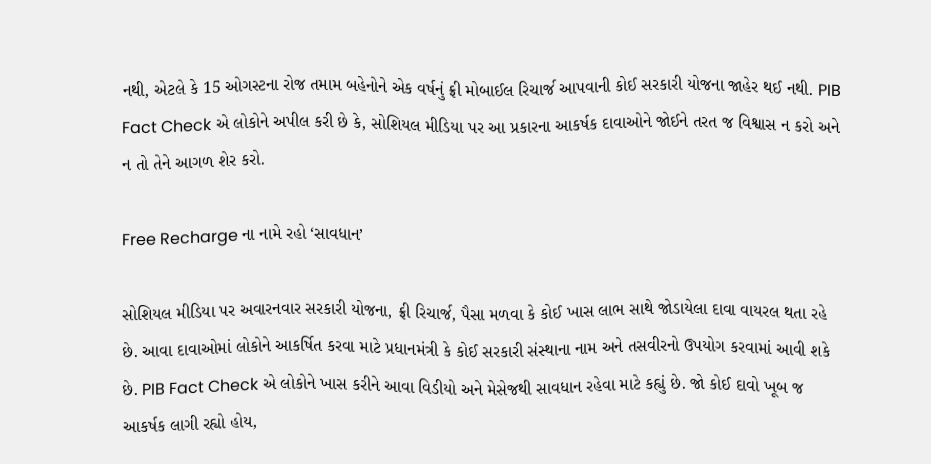નથી, એટલે કે 15 ઓગસ્ટના રોજ તમામ બહેનોને એક વર્ષનું ફ્રી મોબાઈલ રિચાર્જ આપવાની કોઈ સરકારી યોજના જાહેર થઈ નથી. PIB Fact Check એ લોકોને અપીલ કરી છે કે, સોશિયલ મીડિયા પર આ પ્રકારના આકર્ષક દાવાઓને જોઈને તરત જ વિશ્વાસ ન કરો અને ન તો તેને આગળ શેર કરો.

Free Recharge ના નામે રહો ‘સાવધાન’

સોશિયલ મીડિયા પર અવારનવાર સરકારી યોજના, ફ્રી રિચાર્જ, પૈસા મળવા કે કોઈ ખાસ લાભ સાથે જોડાયેલા દાવા વાયરલ થતા રહે છે. આવા દાવાઓમાં લોકોને આકર્ષિત કરવા માટે પ્રધાનમંત્રી કે કોઈ સરકારી સંસ્થાના નામ અને તસવીરનો ઉપયોગ કરવામાં આવી શકે છે. PIB Fact Check એ લોકોને ખાસ કરીને આવા વિડીયો અને મેસેજથી સાવધાન રહેવા માટે કહ્યું છે. જો કોઈ દાવો ખૂબ જ આકર્ષક લાગી રહ્યો હોય,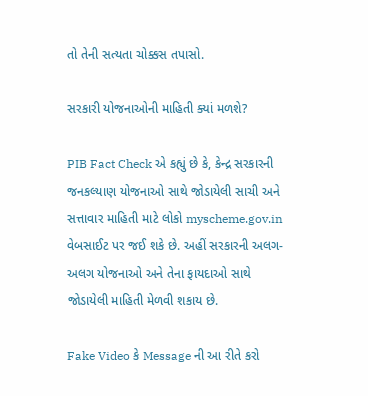તો તેની સત્યતા ચોક્કસ તપાસો.

સરકારી યોજનાઓની માહિતી ક્યાં મળશે?

PIB Fact Check એ કહ્યું છે કે, કેન્દ્ર સરકારની જનકલ્યાણ યોજનાઓ સાથે જોડાયેલી સાચી અને સત્તાવાર માહિતી માટે લોકો myscheme.gov.in વેબસાઈટ પર જઈ શકે છે. અહીં સરકારની અલગ-અલગ યોજનાઓ અને તેના ફાયદાઓ સાથે જોડાયેલી માહિતી મેળવી શકાય છે.

Fake Video કે Message ની આ રીતે કરો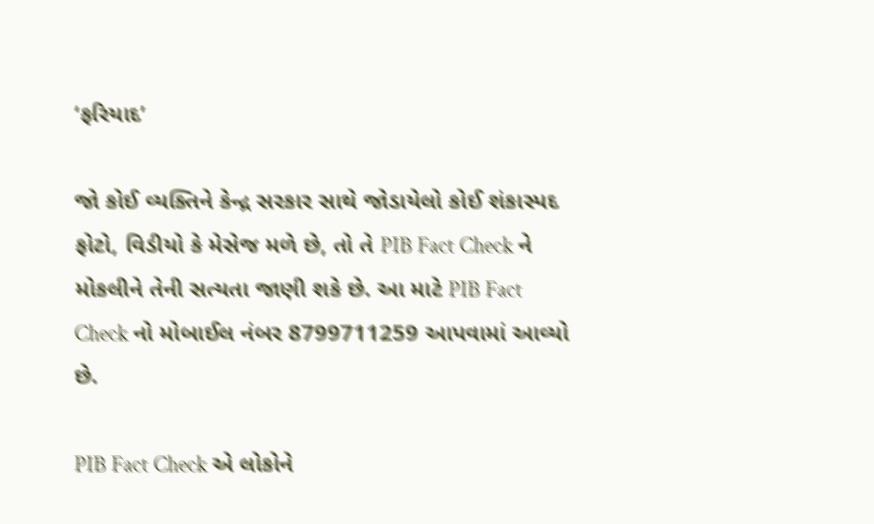‘ફરિયાદ’

જો કોઈ વ્યક્તિને કેન્દ્ર સરકાર સાથે જોડાયેલો કોઈ શંકાસ્પદ ફોટો, વિડીયો કે મેસેજ મળે છે, તો તે PIB Fact Check ને મોકલીને તેની સત્યતા જાણી શકે છે. આ માટે PIB Fact Check નો મોબાઈલ નંબર 8799711259 આપવામાં આવ્યો છે.

PIB Fact Check એ લોકોને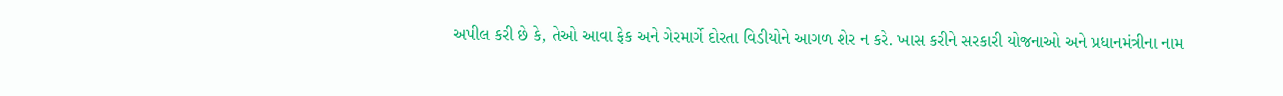અપીલ કરી છે કે, તેઓ આવા ફેક અને ગેરમાર્ગે દોરતા વિડીયોને આગળ શેર ન કરે. ખાસ કરીને સરકારી યોજનાઓ અને પ્રધાનમંત્રીના નામ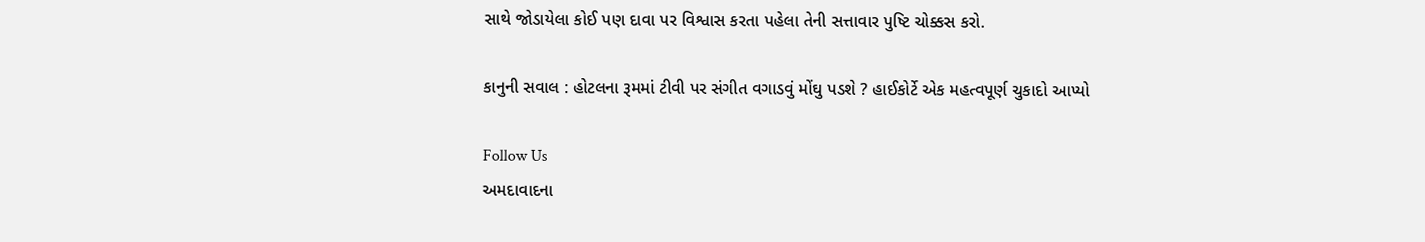સાથે જોડાયેલા કોઈ પણ દાવા પર વિશ્વાસ કરતા પહેલા તેની સત્તાવાર પુષ્ટિ ચોક્કસ કરો.

કાનુની સવાલ : હોટલના રૂમમાં ટીવી પર સંગીત વગાડવું મોંઘુ પડશે ? હાઈકોર્ટે એક મહત્વપૂર્ણ ચુકાદો આપ્યો

Follow Us
અમદાવાદના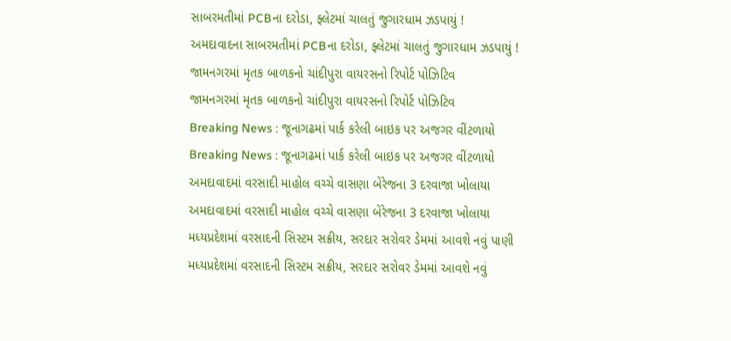સાબરમતીમાં PCBના દરોડા, ફ્લેટમાં ચાલતું જુગારધામ ઝડપાયું !
અમદાવાદના સાબરમતીમાં PCBના દરોડા, ફ્લેટમાં ચાલતું જુગારધામ ઝડપાયું !
જામનગરમાં મૃતક બાળકનો ચાંદીપુરા વાયરસનો રિપોર્ટ પોઝિટિવ
જામનગરમાં મૃતક બાળકનો ચાંદીપુરા વાયરસનો રિપોર્ટ પોઝિટિવ
Breaking News : જૂનાગઢમાં પાર્ક કરેલી બાઇક પર અજગર વીંટળાયો
Breaking News : જૂનાગઢમાં પાર્ક કરેલી બાઇક પર અજગર વીંટળાયો
અમદાવાદમાં વરસાદી માહોલ વચ્ચે વાસણા બેરેજના 3 દરવાજા ખોલાયા
અમદાવાદમાં વરસાદી માહોલ વચ્ચે વાસણા બેરેજના 3 દરવાજા ખોલાયા
મધ્યપ્રદેશમાં વરસાદની સિસ્ટમ સક્રીય, સરદાર સરોવર ડેમમાં આવશે નવું પાણી
મધ્યપ્રદેશમાં વરસાદની સિસ્ટમ સક્રીય, સરદાર સરોવર ડેમમાં આવશે નવું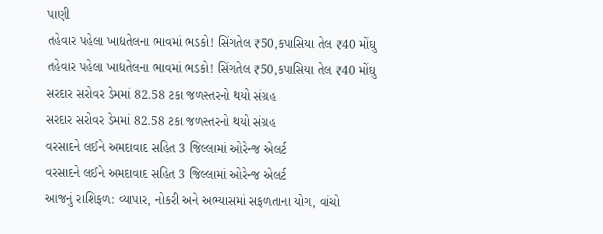પાણી
તહેવાર પહેલા ખાદ્યતેલના ભાવમાં ભડકો! સિંગતેલ ₹50,કપાસિયા તેલ ₹40 મોંઘુ
તહેવાર પહેલા ખાદ્યતેલના ભાવમાં ભડકો! સિંગતેલ ₹50,કપાસિયા તેલ ₹40 મોંઘુ
સરદાર સરોવર ડેમમાં 82.58 ટકા જળસ્તરનો થયો સંગ્રહ
સરદાર સરોવર ડેમમાં 82.58 ટકા જળસ્તરનો થયો સંગ્રહ
વરસાદને લઈને અમદાવાદ સહિત 3 જિલ્લામાં ઓરેન્જ એલર્ટ
વરસાદને લઈને અમદાવાદ સહિત 3 જિલ્લામાં ઓરેન્જ એલર્ટ
આજનું રાશિફળ: વ્યાપાર, નોકરી અને અભ્યાસમાં સફળતાના યોગ, વાંચો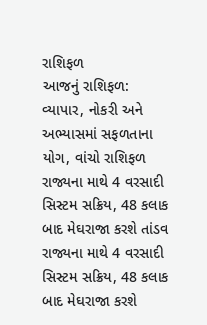રાશિફળ
આજનું રાશિફળ: વ્યાપાર, નોકરી અને અભ્યાસમાં સફળતાના યોગ, વાંચો રાશિફળ
રાજ્યના માથે 4 વરસાદી સિસ્ટમ સક્રિય, 48 કલાક બાદ મેઘરાજા કરશે તાંડવ
રાજ્યના માથે 4 વરસાદી સિસ્ટમ સક્રિય, 48 કલાક બાદ મેઘરાજા કરશે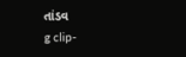તાંડવ
g clip-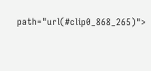path="url(#clip0_868_265)">